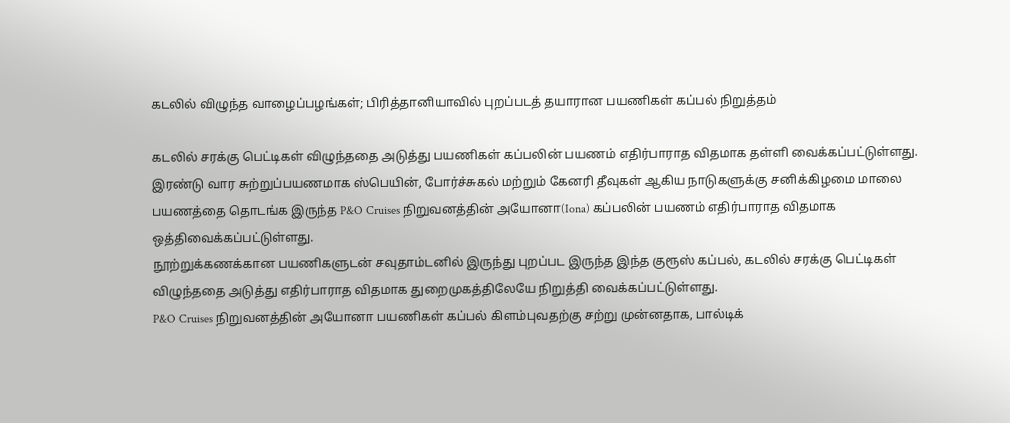கடலில் விழுந்த வாழைப்பழங்கள்; பிரித்தானியாவில் புறப்படத் தயாரான பயணிகள் கப்பல் நிறுத்தம்

கடலில் சரக்கு பெட்டிகள் விழுந்ததை அடுத்து பயணிகள் கப்பலின் பயணம் எதிர்பாராத விதமாக தள்ளி வைக்கப்பட்டுள்ளது.
இரண்டு வார சுற்றுப்பயணமாக ஸ்பெயின், போர்ச்சுகல் மற்றும் கேனரி தீவுகள் ஆகிய நாடுகளுக்கு சனிக்கிழமை மாலை பயணத்தை தொடங்க இருந்த P&O Cruises நிறுவனத்தின் அயோனா(Iona) கப்பலின் பயணம் எதிர்பாராத விதமாக ஒத்திவைக்கப்பட்டுள்ளது.
நூற்றுக்கணக்கான பயணிகளுடன் சவுதாம்டனில் இருந்து புறப்பட இருந்த இந்த குரூஸ் கப்பல், கடலில் சரக்கு பெட்டிகள் விழுந்ததை அடுத்து எதிர்பாராத விதமாக துறைமுகத்திலேயே நிறுத்தி வைக்கப்பட்டுள்ளது.
P&O Cruises நிறுவனத்தின் அயோனா பயணிகள் கப்பல் கிளம்புவதற்கு சற்று முன்னதாக, பால்டிக்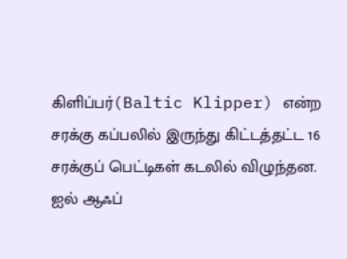கிளிப்பர்(Baltic Klipper) என்ற சரக்கு கப்பலில் இருந்து கிட்டத்தட்ட 16 சரக்குப் பெட்டிகள் கடலில் விழுந்தன.
ஐல் ஆஃப்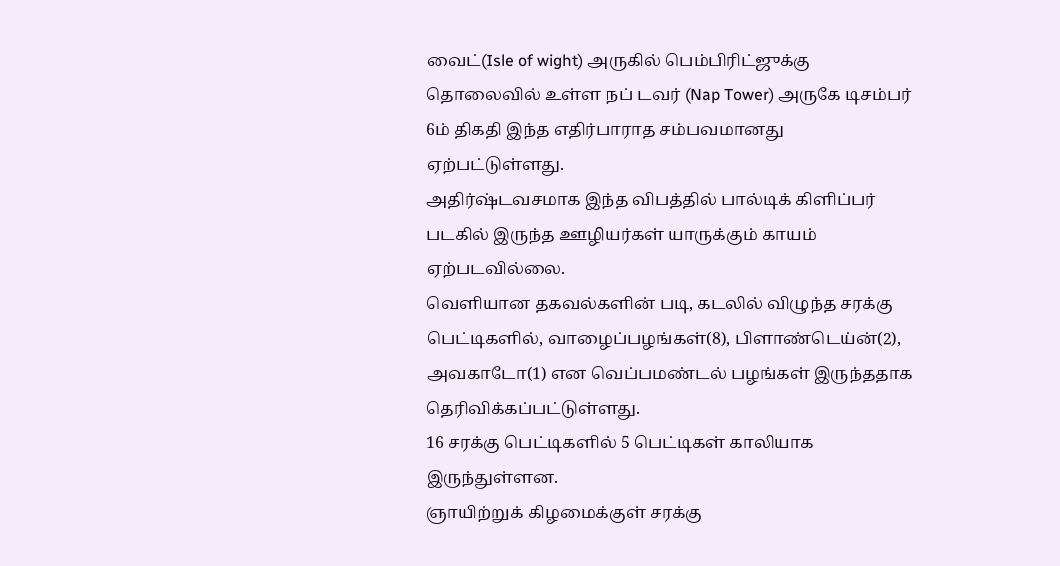வைட்(Isle of wight) அருகில் பெம்பிரிட்ஜுக்கு தொலைவில் உள்ள நப் டவர் (Nap Tower) அருகே டிசம்பர் 6ம் திகதி இந்த எதிர்பாராத சம்பவமானது ஏற்பட்டுள்ளது.
அதிர்ஷ்டவசமாக இந்த விபத்தில் பால்டிக் கிளிப்பர் படகில் இருந்த ஊழியர்கள் யாருக்கும் காயம் ஏற்படவில்லை.
வெளியான தகவல்களின் படி, கடலில் விழுந்த சரக்கு பெட்டிகளில், வாழைப்பழங்கள்(8), பிளாண்டெய்ன்(2), அவகாடோ(1) என வெப்பமண்டல் பழங்கள் இருந்ததாக தெரிவிக்கப்பட்டுள்ளது.
16 சரக்கு பெட்டிகளில் 5 பெட்டிகள் காலியாக இருந்துள்ளன.
ஞாயிற்றுக் கிழமைக்குள் சரக்கு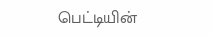பெட்டியின்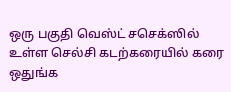ஒரு பகுதி வெஸ்ட் சசெக்ஸில் உள்ள செல்சி கடற்கரையில் கரை ஒதுங்க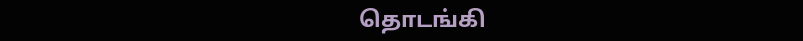தொடங்கி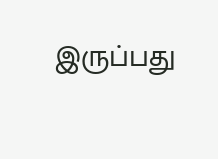இருப்பது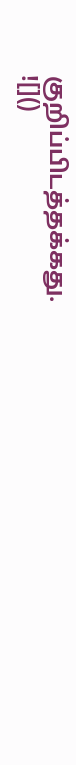குறிப்பிடத்தக்கது.
![]()